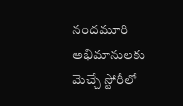నందమూరి అభిమానులకు మెచ్చే స్టోరీలో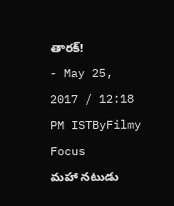తారక్!
- May 25, 2017 / 12:18 PM ISTByFilmy Focus
మహా నటుడు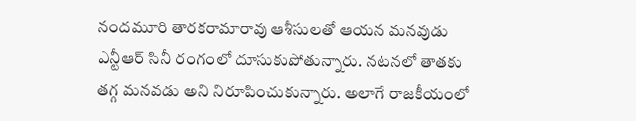నందమూరి తారకరామారావు ఆశీసులతో ఆయన మనవుడు ఎన్టీఆర్ సినీ రంగంలో దూసుకుపోతున్నారు. నటనలో తాతకు తగ్గ మనవడు అని నిరూపించుకున్నారు. అలాగే రాజకీయంలో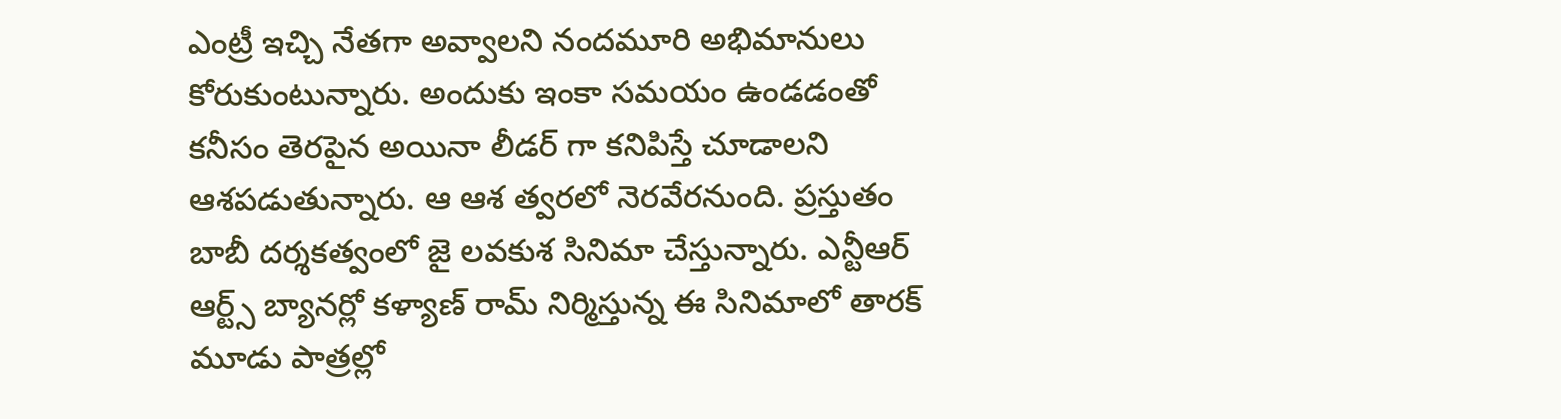ఎంట్రీ ఇచ్చి నేతగా అవ్వాలని నందమూరి అభిమానులు కోరుకుంటున్నారు. అందుకు ఇంకా సమయం ఉండడంతో కనీసం తెరపైన అయినా లీడర్ గా కనిపిస్తే చూడాలని ఆశపడుతున్నారు. ఆ ఆశ త్వరలో నెరవేరనుంది. ప్రస్తుతం బాబీ దర్శకత్వంలో జై లవకుశ సినిమా చేస్తున్నారు. ఎన్టీఆర్ ఆర్ట్స్ బ్యానర్లో కళ్యాణ్ రామ్ నిర్మిస్తున్న ఈ సినిమాలో తారక్ మూడు పాత్రల్లో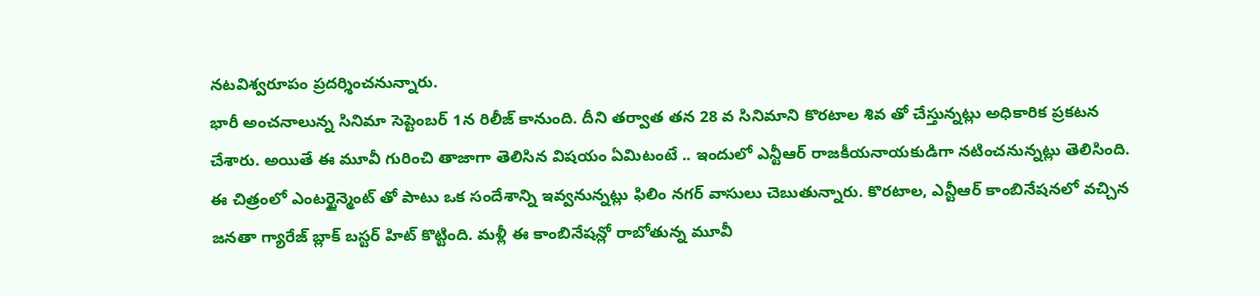నటవిశ్వరూపం ప్రదర్శించనున్నారు.
భారీ అంచనాలున్న సినిమా సెప్టెంబర్ 1న రిలీజ్ కానుంది. దీని తర్వాత తన 28 వ సినిమాని కొరటాల శివ తో చేస్తున్నట్లు అధికారిక ప్రకటన చేశారు. అయితే ఈ మూవీ గురించి తాజాగా తెలిసిన విషయం ఏమిటంటే .. ఇందులో ఎన్టీఆర్ రాజకీయనాయకుడిగా నటించనున్నట్లు తెలిసింది. ఈ చిత్రంలో ఎంటర్టైన్మెంట్ తో పాటు ఒక సందేశాన్ని ఇవ్వనున్నట్లు ఫిలిం నగర్ వాసులు చెబుతున్నారు. కొరటాల, ఎన్టీఆర్ కాంబినేషనలో వచ్చిన జనతా గ్యారేజ్ బ్లాక్ బస్టర్ హిట్ కొట్టింది. మళ్లీ ఈ కాంబినేషన్లో రాబోతున్న మూవీ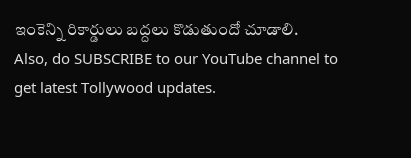ఇంకెన్ని రికార్డులు బద్దలు కొడుతుందో చూడాలి.
Also, do SUBSCRIBE to our YouTube channel to get latest Tollywood updates.